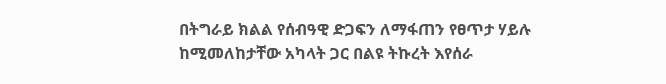በትግራይ ክልል የሰብዓዊ ድጋፍን ለማፋጠን የፀጥታ ሃይሉ ከሚመለከታቸው አካላት ጋር በልዩ ትኩረት እየሰራ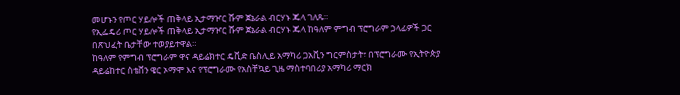መሆኑን የጦር ሃይሎች ጠቅላይ ኢታማዦር ሹም ጀኔራል ብርሃኑ ጁላ ገለጹ።
የኢፌዴሪ ጦር ሃይሎች ጠቅላይ ኢታማዦር ሹም ጀኔራል ብርሃኑ ጁላ ከዓለም ምግብ ፕሮግራም ኃላፊዎች ጋር በጽህፈት ቤታቸው ተወያይተዋል።
ከዓለም የምግብ ፕሮግራም ዋና ዳይሬክተር ዴቪድ ቤስሊይ አማካሪ ጋአቪን ግርምስታት፣ በፕሮግራሙ የኢትዮጵያ ዳይሬከተር ስቴቨን ዌር ኦማሞ እና የፕሮግራሙ የአስቸኳይ ጊዜ ማስተባበሪያ አማካሪ ማርክ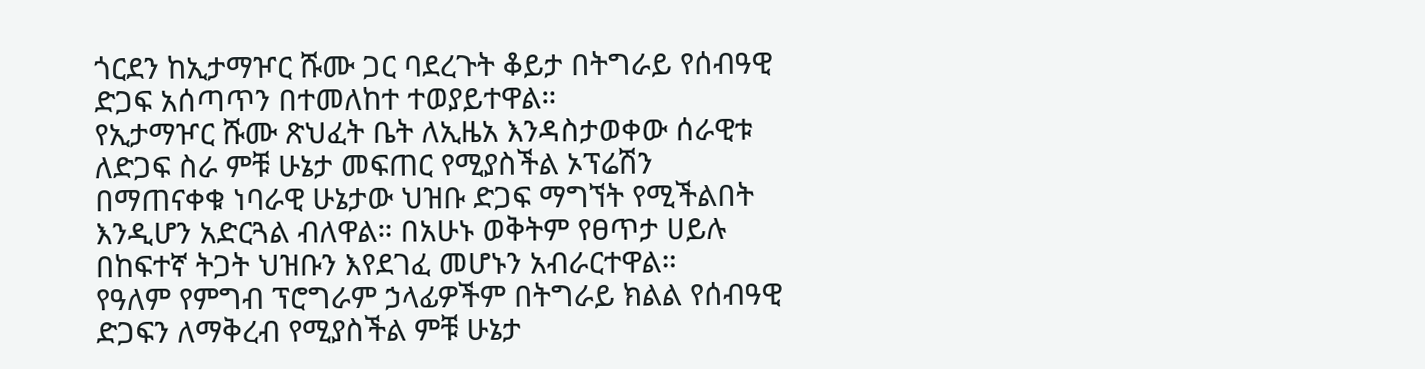ጎርደን ከኢታማዦር ሹሙ ጋር ባደረጉት ቆይታ በትግራይ የሰብዓዊ ድጋፍ አሰጣጥን በተመለከተ ተወያይተዋል።
የኢታማዦር ሹሙ ጽህፈት ቤት ለኢዜአ እንዳስታወቀው ሰራዊቱ ለድጋፍ ስራ ምቹ ሁኔታ መፍጠር የሚያስችል ኦፕሬሽን በማጠናቀቁ ነባራዊ ሁኔታው ህዝቡ ድጋፍ ማግኘት የሚችልበት እንዲሆን አድርጓል ብለዋል። በአሁኑ ወቅትም የፀጥታ ሀይሉ በከፍተኛ ትጋት ህዝቡን እየደገፈ መሆኑን አብራርተዋል።
የዓለም የምግብ ፕሮግራም ኃላፊዎችም በትግራይ ክልል የሰብዓዊ ድጋፍን ለማቅረብ የሚያስችል ምቹ ሁኔታ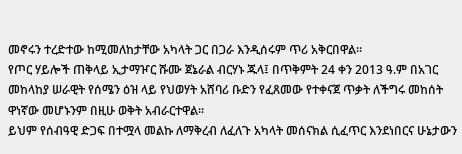መኖሩን ተረድተው ከሚመለከታቸው አካላት ጋር በጋራ እንዲሰሩም ጥሪ አቅርበዋል።
የጦር ሃይሎች ጠቅላይ ኢታማዦር ሹሙ ጀኔራል ብርሃኑ ጁላ፤ በጥቅምት 24 ቀን 2013 ዓ.ም በአገር መከላከያ ሠራዊት የሰሜን ዕዝ ላይ የህወሃት አሸባሪ ቡድን የፈጸመው የተቀናጀ ጥቃት ለችግሩ መከሰት ዋነኛው መሆኑንም በዚሁ ወቅት አብራርተዋል።
ይህም የሰብዓዊ ድጋፍ በተሟላ መልኩ ለማቅረብ ለፈለጉ አካላት መሰናክል ሲፈጥር እንደነበርና ሁኔታውን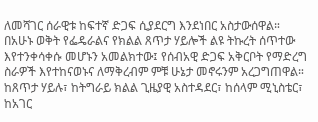ለመሻገር ሰራዊቱ ከፍተኛ ድጋፍ ሲያደርግ እንደነበር አስታውሰዋል።
በአሁኑ ወቅት የፌዴራልና የክልል ጸጥታ ሃይሎች ልዩ ትኩረት ሰጥተው እየተንቀሳቀሱ መሆኑን አመልክተው፤ የሰብአዊ ድጋፍ አቅርቦት የማድረግ ስራዎች እየተከናወኑና ለማቅረብም ምቹ ሁኔታ መኖሩንም አረጋግጠዋል።
ከጸጥታ ሃይሉ፣ ከትግራይ ክልል ጊዜያዊ አስተዳደር፣ ከሰላም ሚኒስቴር፣ ከአገር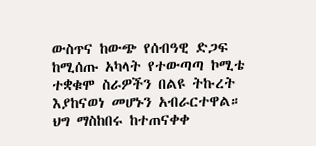ውስጥና ከውጭ የሰብዓዊ ድጋፍ ከሚሰጡ አካላት የተውጣጣ ኮሚቴ ተቋቁሞ ስራዎችን በልዩ ትኩረት እያከናወነ መሆኑን አብራርተዋል።
ህግ ማስከበሩ ከተጠናቀቀ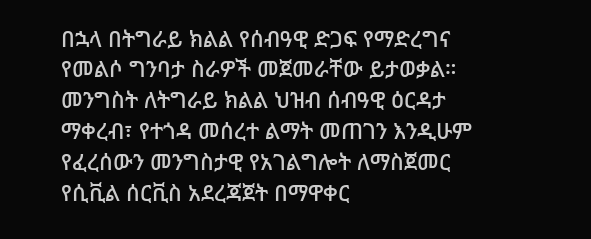በኋላ በትግራይ ክልል የሰብዓዊ ድጋፍ የማድረግና የመልሶ ግንባታ ስራዎች መጀመራቸው ይታወቃል።
መንግስት ለትግራይ ክልል ህዝብ ሰብዓዊ ዕርዳታ ማቀረብ፣ የተጎዳ መሰረተ ልማት መጠገን እንዲሁም የፈረሰውን መንግስታዊ የአገልግሎት ለማስጀመር የሲቪል ሰርቪስ አደረጃጀት በማዋቀር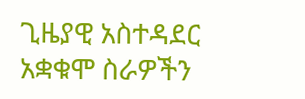ጊዜያዊ አስተዳደር አቋቁሞ ስራዎችን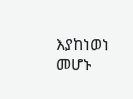እያከነወነ መሆኑ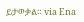ይታወቃል። via Ena